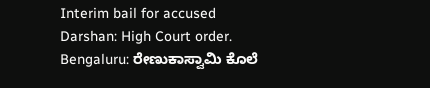Interim bail for accused Darshan: High Court order.
Bengaluru: ರೇಣುಕಾಸ್ವಾಮಿ ಕೊಲೆ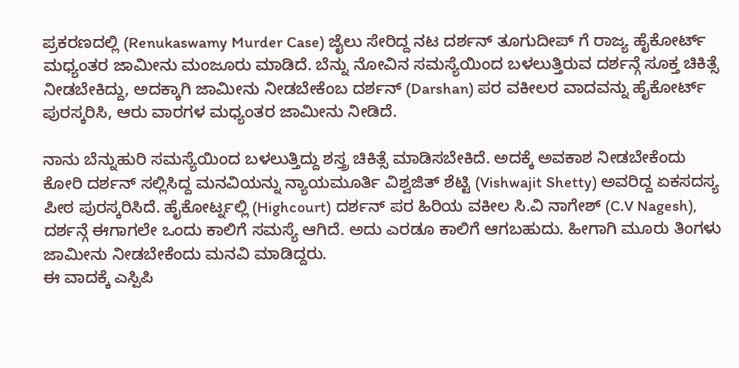ಪ್ರಕರಣದಲ್ಲಿ (Renukaswamy Murder Case) ಜೈಲು ಸೇರಿದ್ದ ನಟ ದರ್ಶನ್ ತೂಗುದೀಪ್ ಗೆ ರಾಜ್ಯ ಹೈಕೋರ್ಟ್ ಮಧ್ಯಂತರ ಜಾಮೀನು ಮಂಜೂರು ಮಾಡಿದೆ. ಬೆನ್ನು ನೋವಿನ ಸಮಸ್ಯೆಯಿಂದ ಬಳಲುತ್ತಿರುವ ದರ್ಶನ್ಗೆ ಸೂಕ್ತ ಚಿಕಿತ್ಸೆ ನೀಡಬೇಕಿದ್ದು, ಅದಕ್ಕಾಗಿ ಜಾಮೀನು ನೀಡಬೇಕೆಂಬ ದರ್ಶನ್ (Darshan) ಪರ ವಕೀಲರ ವಾದವನ್ನು ಹೈಕೋರ್ಟ್ ಪುರಸ್ಕರಿಸಿ, ಆರು ವಾರಗಳ ಮಧ್ಯಂತರ ಜಾಮೀನು ನೀಡಿದೆ.

ನಾನು ಬೆನ್ನುಹುರಿ ಸಮಸ್ಯೆಯಿಂದ ಬಳಲುತ್ತಿದ್ದು ಶಸ್ತ್ರ ಚಿಕಿತ್ಸೆ ಮಾಡಿಸಬೇಕಿದೆ. ಅದಕ್ಕೆ ಅವಕಾಶ ನೀಡಬೇಕೆಂದು ಕೋರಿ ದರ್ಶನ್ ಸಲ್ಲಿಸಿದ್ದ ಮನವಿಯನ್ನು ನ್ಯಾಯಮೂರ್ತಿ ವಿಶ್ವಜಿತ್ ಶೆಟ್ಟಿ (Vishwajit Shetty) ಅವರಿದ್ದ ಏಕಸದಸ್ಯ ಪೀಠ ಪುರಸ್ಕರಿಸಿದೆ. ಹೈಕೋರ್ಟ್ನಲ್ಲಿ (Highcourt) ದರ್ಶನ್ ಪರ ಹಿರಿಯ ವಕೀಲ ಸಿ.ವಿ ನಾಗೇಶ್ (C.V Nagesh), ದರ್ಶನ್ಗೆ ಈಗಾಗಲೇ ಒಂದು ಕಾಲಿಗೆ ಸಮಸ್ಯೆ ಆಗಿದೆ. ಅದು ಎರಡೂ ಕಾಲಿಗೆ ಆಗಬಹುದು. ಹೀಗಾಗಿ ಮೂರು ತಿಂಗಳು ಜಾಮೀನು ನೀಡಬೇಕೆಂದು ಮನವಿ ಮಾಡಿದ್ದರು.
ಈ ವಾದಕ್ಕೆ ಎಸ್ಪಿಪಿ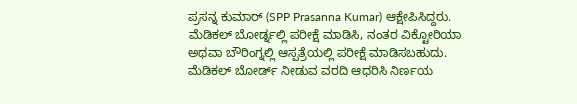ಪ್ರಸನ್ನ ಕುಮಾರ್ (SPP Prasanna Kumar) ಆಕ್ಷೇಪಿಸಿದ್ದರು. ಮೆಡಿಕಲ್ ಬೋರ್ಡ್ನಲ್ಲಿ ಪರೀಕ್ಷೆ ಮಾಡಿಸಿ, ನಂತರ ವಿಕ್ಟೋರಿಯಾ ಅಥವಾ ಬೌರಿಂಗ್ನಲ್ಲಿ ಆಸ್ಪತ್ರೆಯಲ್ಲಿ ಪರೀಕ್ಷೆ ಮಾಡಿಸಬಹುದು. ಮೆಡಿಕಲ್ ಬೋರ್ಡ್ ನೀಡುವ ವರದಿ ಆಧರಿಸಿ ನಿರ್ಣಯ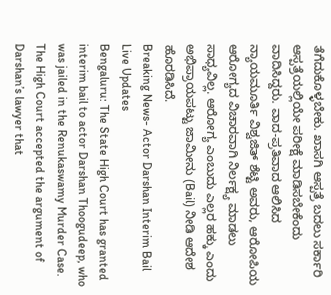ತೆಗೆದುಕೊಳ್ಳಬೇಕು. ಖಾಸಗಿ ಆಸ್ಪತ್ರೆ ಬದಲು ಸರ್ಕಾರಿ ಆಸ್ಪತ್ರೆಯಲ್ಲಿಯೇ ಪರೀಕ್ಷೆ ಮಾಡಿಸಬೇಕೆಂದು ವಾದಿಸಿದ್ದರು. ವಾದ-ಪ್ರತಿವಾದ ಆಲಿಸಿದ ನ್ಯಾಯಮೂರ್ತಿ ವಿಶ್ವಜಿತ್ ಶೆಟ್ಟಿ ಅವರು, ಆರೋಪಿಯ ಆರೋಗ್ಯದ ವಿಚಾರವಾಗಿ ನಿರ್ಲಕ್ಷ್ಯ ಮಾಡಲು ಸಾಧ್ಯವಿಲ್ಲ. ಆರೋಗ್ಯ ಎಂಬುದು ಎಲ್ಲರ ಹಕ್ಕು ಎಂದು ಅಭಿಪ್ರಾಯಪಟ್ಟು ಜಾಮೀನು (Bail) ನೀಡಿ ಆದೇಶ ಹೊರಡಿಸಿದೆ.
Breaking News- Actor Darshan Interim Bail Live Updates
Bengaluru: The State High Court has granted interim bail to actor Darshan Thoogudeep, who was jailed in the Renukaswamy Murder Case. The High Court accepted the argument of Darshan’s lawyer that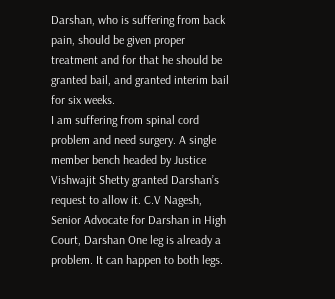Darshan, who is suffering from back pain, should be given proper treatment and for that he should be granted bail, and granted interim bail for six weeks.
I am suffering from spinal cord problem and need surgery. A single member bench headed by Justice Vishwajit Shetty granted Darshan’s request to allow it. C.V Nagesh, Senior Advocate for Darshan in High Court, Darshan One leg is already a problem. It can happen to both legs.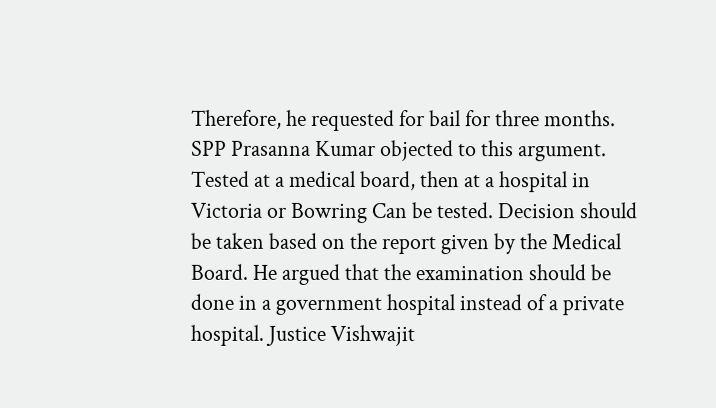Therefore, he requested for bail for three months.
SPP Prasanna Kumar objected to this argument. Tested at a medical board, then at a hospital in Victoria or Bowring Can be tested. Decision should be taken based on the report given by the Medical Board. He argued that the examination should be done in a government hospital instead of a private hospital. Justice Vishwajit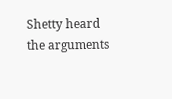Shetty heard the arguments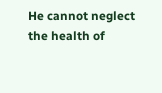He cannot neglect the health of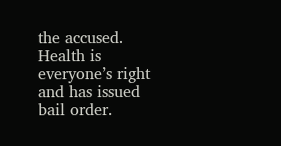the accused. Health is everyone’s right and has issued bail order.